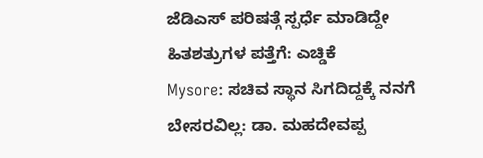ಜೆಡಿಎಸ್ ಪರಿಷತ್ಗೆ ಸ್ಪರ್ಧೆ ಮಾಡಿದ್ದೇ ಹಿತಶತ್ರುಗಳ ಪತ್ತೆಗೆ: ಎಚ್ಡಿಕೆ
Mysore: ಸಚಿವ ಸ್ಥಾನ ಸಿಗದಿದ್ದಕ್ಕೆ ನನಗೆ ಬೇಸರವಿಲ್ಲ: ಡಾ. ಮಹದೇವಪ್ಪ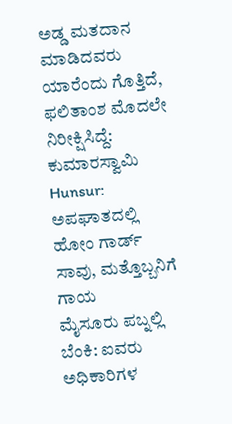ಅಡ್ಡ ಮತದಾನ ಮಾಡಿದವರು ಯಾರೆಂದು ಗೊತ್ತಿದೆ, ಫಲಿತಾಂಶ ಮೊದಲೇ ನಿರೀಕ್ಷಿಸಿದ್ದೆ: ಕುಮಾರಸ್ವಾಮಿ
Hunsur: ಅಪಘಾತದಲ್ಲಿ ಹೋಂ ಗಾರ್ಡ್ ಸಾವು, ಮತ್ತೊಬ್ಬನಿಗೆ ಗಾಯ
ಮೈಸೂರು ಪಬ್ನಲ್ಲಿ ಬೆಂಕಿ: ಐವರು ಅಧಿಕಾರಿಗಳ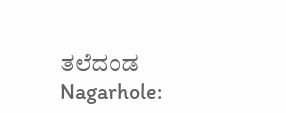ತಲೆದಂಡ
Nagarhole: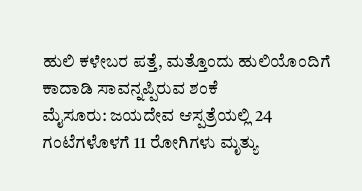ಹುಲಿ ಕಳೇಬರ ಪತ್ತೆ, ಮತ್ತೊಂದು ಹುಲಿಯೊಂದಿಗೆ ಕಾದಾಡಿ ಸಾವನ್ನಪ್ಪಿರುವ ಶಂಕೆ
ಮೈಸೂರು: ಜಯದೇವ ಆಸ್ಪತ್ರೆಯಲ್ಲಿ 24 ಗಂಟೆಗಳೊಳಗೆ 11 ರೋಗಿಗಳು ಮೃತ್ಯು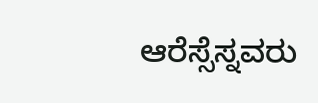ಆರೆಸ್ಸೆಸ್ನವರು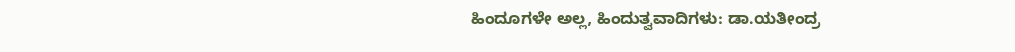ಹಿಂದೂಗಳೇ ಅಲ್ಲ, ಹಿಂದುತ್ವವಾದಿಗಳು: ಡಾ.ಯತೀಂದ್ರ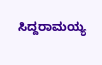ಸಿದ್ದರಾಮಯ್ಯ